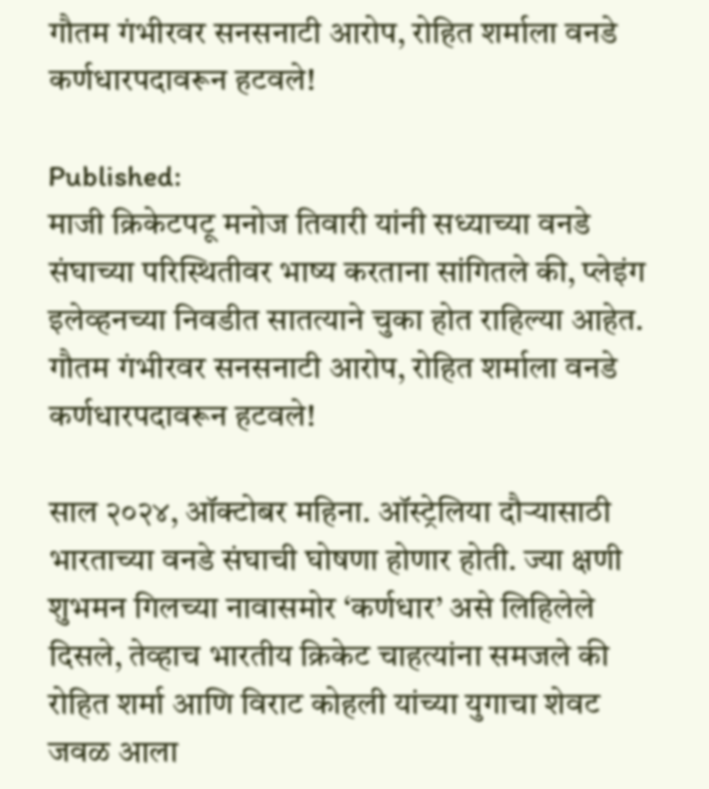गौतम गंभीरवर सनसनाटी आरोप, रोहित शर्माला वनडे कर्णधारपदावरून हटवले!

Published:
माजी क्रिकेटपटू मनोज तिवारी यांनी सध्याच्या वनडे संघाच्या परिस्थितीवर भाष्य करताना सांगितले की, प्लेइंग इलेव्हनच्या निवडीत सातत्याने चुका होत राहिल्या आहेत.
गौतम गंभीरवर सनसनाटी आरोप, रोहित शर्माला वनडे कर्णधारपदावरून हटवले!

साल २०२४, ऑक्टोबर महिना. ऑस्ट्रेलिया दौऱ्यासाठी भारताच्या वनडे संघाची घोषणा होणार होती. ज्या क्षणी शुभमन गिलच्या नावासमोर ‘कर्णधार’ असे लिहिलेले दिसले, तेव्हाच भारतीय क्रिकेट चाहत्यांना समजले की रोहित शर्मा आणि विराट कोहली यांच्या युगाचा शेवट जवळ आला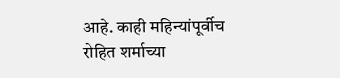आहे. काही महिन्यांपूर्वीच रोहित शर्माच्या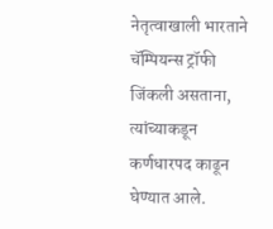नेतृत्वाखाली भारताने चॅम्पियन्स ट्रॉफी जिंकली असताना, त्यांच्याकडून कर्णधारपद काढून घेण्यात आले.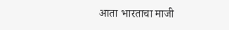आता भारताचा माजी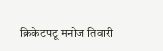क्रिकेटपटू मनोज तिवारी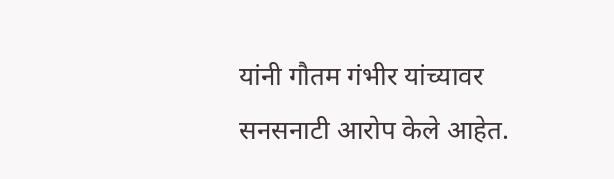यांनी गौतम गंभीर यांच्यावर सनसनाटी आरोप केले आहेत.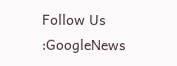Follow Us :GoogleNews